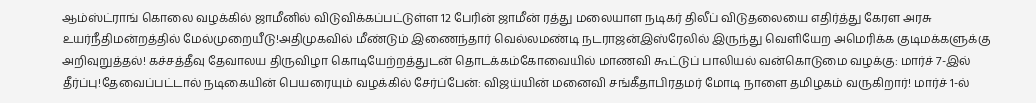ஆம்ஸ்ட்ராங் கொலை வழக்கில் ஜாமீனில் விடுவிக்கப்பட்டுள்ள 12 பேரின் ஜாமீன் ரத்து மலையாள நடிகர் திலீப் விடுதலையை எதிர்த்து கேரள அரசு உயர்நீதிமன்றத்தில் மேல்முறையீடு!அதிமுகவில் மீண்டும் இணைந்தார் வெல்லமண்டி நடராஜன்இஸ்ரேலில் இருந்து வெளியேற அமெரிக்க குடிமக்களுக்கு அறிவுறுத்தல்! கச்சத்தீவு தேவாலய திருவிழா கொடியேற்றத்துடன் தொடக்கம்கோவையில் மாணவி கூட்டுப் பாலியல் வன்கொடுமை வழக்கு: மார்ச் 7-இல் தீர்ப்பு!தேவைப்பட்டால் நடிகையின் பெயரையும் வழக்கில் சேர்ப்பேன்: விஜய்யின் மனைவி சங்கீதாபிரதமர் மோடி நாளை தமிழகம் வருகிறார்! மார்ச் 1-ல்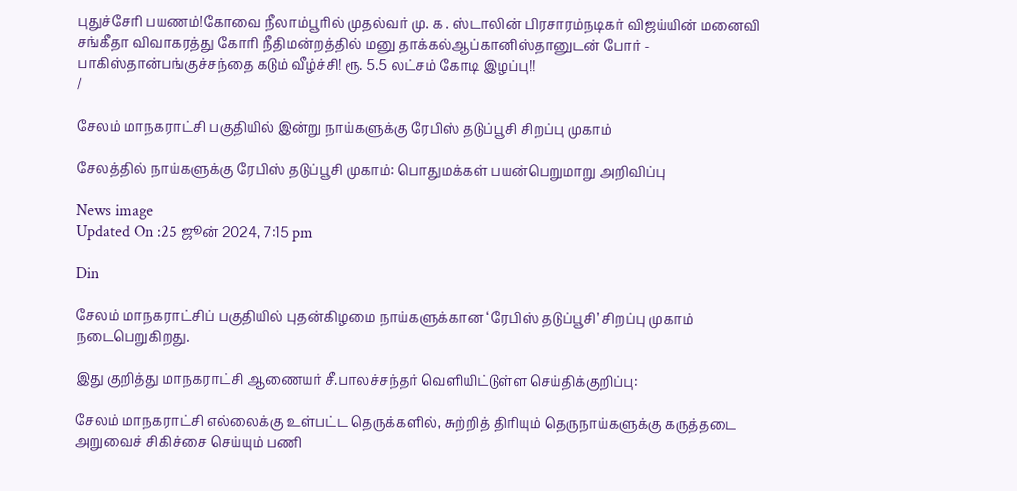புதுச்சேரி பயணம்!கோவை நீலாம்பூரில் முதல்வர் மு. க . ஸ்டாலின் பிரசாரம்நடிகர் விஜய்யின் மனைவி சங்கீதா விவாகரத்து கோரி நீதிமன்றத்தில் மனு தாக்கல்ஆப்கானிஸ்தானுடன் போர் - பாகிஸ்தான்பங்குச்சந்தை கடும் வீழ்ச்சி! ரூ. 5.5 லட்சம் கோடி இழப்பு!!
/

சேலம் மாநகராட்சி பகுதியில் இன்று நாய்களுக்கு ரேபிஸ் தடுப்பூசி சிறப்பு முகாம்

சேலத்தில் நாய்களுக்கு ரேபிஸ் தடுப்பூசி முகாம்: பொதுமக்கள் பயன்பெறுமாறு அறிவிப்பு

News image
Updated On :25 ஜூன் 2024, 7:15 pm

Din

சேலம் மாநகராட்சிப் பகுதியில் புதன்கிழமை நாய்களுக்கான ‘ரேபிஸ் தடுப்பூசி’ சிறப்பு முகாம் நடைபெறுகிறது.

இது குறித்து மாநகராட்சி ஆணையர் சீ.பாலச்சந்தர் வெளியிட்டுள்ள செய்திக்குறிப்பு:

சேலம் மாநகராட்சி எல்லைக்கு உள்பட்ட தெருக்களில், சுற்றித் திரியும் தெருநாய்களுக்கு கருத்தடை அறுவைச் சிகிச்சை செய்யும் பணி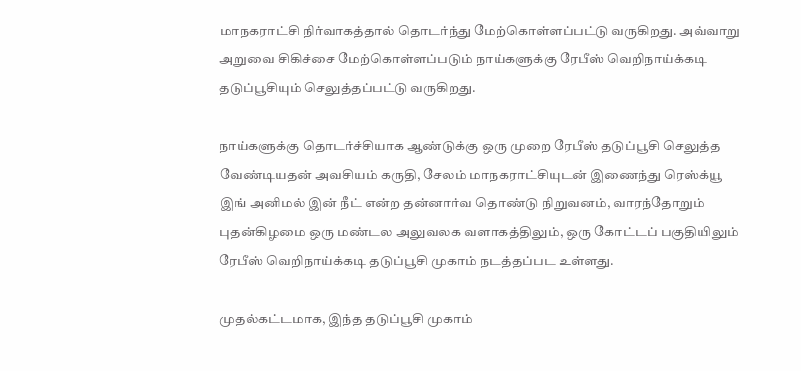மாநகராட்சி நிர்வாகத்தால் தொடர்ந்து மேற்கொள்ளப்பட்டு வருகிறது. அவ்வாறு அறுவை சிகிச்சை மேற்கொள்ளப்படும் நாய்களுக்கு ரேபீஸ் வெறிநாய்க்கடி தடுப்பூசியும் செலுத்தப்பட்டு வருகிறது.

நாய்களுக்கு தொடர்ச்சியாக ஆண்டுக்கு ஒரு முறை ரேபீஸ் தடுப்பூசி செலுத்த வேண்டியதன் அவசியம் கருதி, சேலம் மாநகராட்சியுடன் இணைந்து ரெஸ்க்யூ இங் அனிமல் இன் நீட் என்ற தன்னார்வ தொண்டு நிறுவனம், வாரந்தோறும் புதன்கிழமை ஒரு மண்டல அலுவலக வளாகத்திலும், ஒரு கோட்டப் பகுதியிலும் ரேபீஸ் வெறிநாய்க்கடி தடுப்பூசி முகாம் நடத்தப்பட உள்ளது.

முதல்கட்டமாக, இந்த தடுப்பூசி முகாம்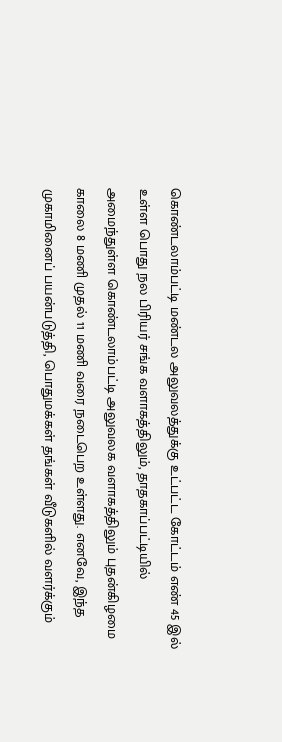கொண்டலாம்பட்டி மண்டல அலுவலத்துக்கு உட்பட்ட கோட்டம் எண் 45 இல் உள்ள பொது நல பிரியர் சங்க வளாகத்திலும், தாதகாப்பட்டியில் அமைந்துள்ள கொண்டலாம்பட்டி அலுவலக வளாகத்திலும் புதன்கிழமை காலை 8 மணி முதல் 11 மணி வரை நடைபெற உள்ளது. எனவே, இந்த முகாமினைப் பயன்படுத்தி, பொதுமக்கள் தங்கள் வீடுகளில் வளர்க்கும்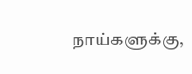நாய்களுக்கு,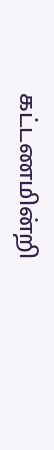கட்டணமின்றி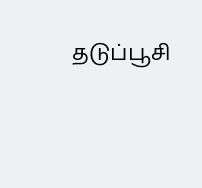தடுப்பூசி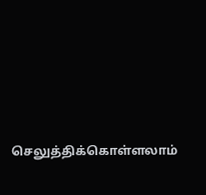செலுத்திக்கொள்ளலாம்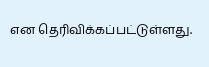என தெரிவிக்கப்பட்டுள்ளது.